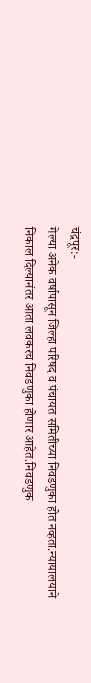चंद्रपूर:-
गेल्या अनेक वर्षापासून जिल्हा परिषद व पंचायत समितीच्या निवडणुका होत नव्हता.न्यायालयाने निकाल दिल्यानंतर आता लवकरच निवडणुका होणार आहेत.निवडणुक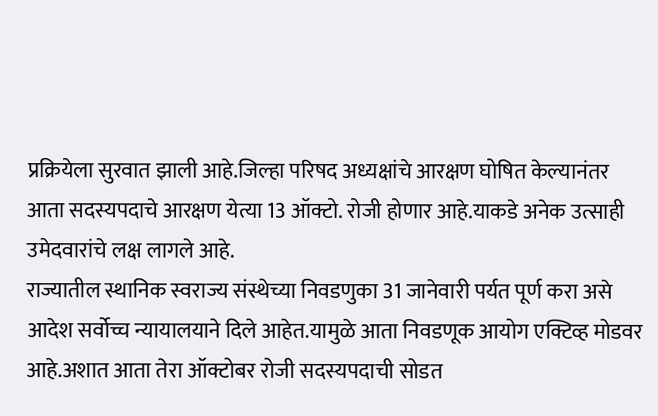प्रक्रियेला सुरवात झाली आहे.जिल्हा परिषद अध्यक्षांचे आरक्षण घोषित केल्यानंतर आता सदस्यपदाचे आरक्षण येत्या 13 ऑक्टो. रोजी होणार आहे.याकडे अनेक उत्साही उमेदवारांचे लक्ष लागले आहे.
राज्यातील स्थानिक स्वराज्य संस्थेच्या निवडणुका 31 जानेवारी पर्यत पूर्ण करा असे आदेश सर्वोच्च न्यायालयाने दिले आहेत.यामुळे आता निवडणूक आयोग एक्टिव्ह मोडवर आहे.अशात आता तेरा ऑक्टोबर रोजी सदस्यपदाची सोडत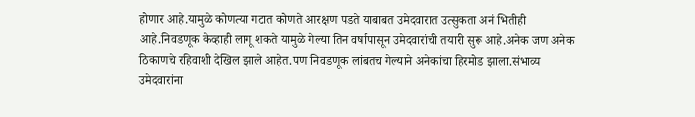होणार आहे.यामुळे कोणत्या गटात कोणते आरक्षण पडते याबाबत उमेदवारात उत्सुकता अनं भितीही आहे.निवडणूक केव्हाही लागू शकते यामुळे गेल्या तिन वर्षापासून उमेदवारांची तयारी सुरू आहे.अनेक जण अनेक ठिकाणचे रहिवाशी देखिल झाले आहेत.पण निवडणूक लांबतच गेल्याने अनेकांचा हिरमोड झाला.संभाव्य उमेदवारांना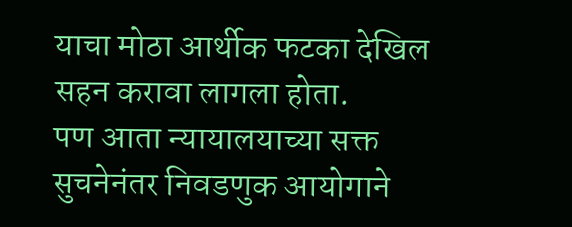याचा मोठा आर्थीक फटका देखिल सहन करावा लागला होता.
पण आता न्यायालयाच्या सक्त सुचनेनंतर निवडणुक आयोगाने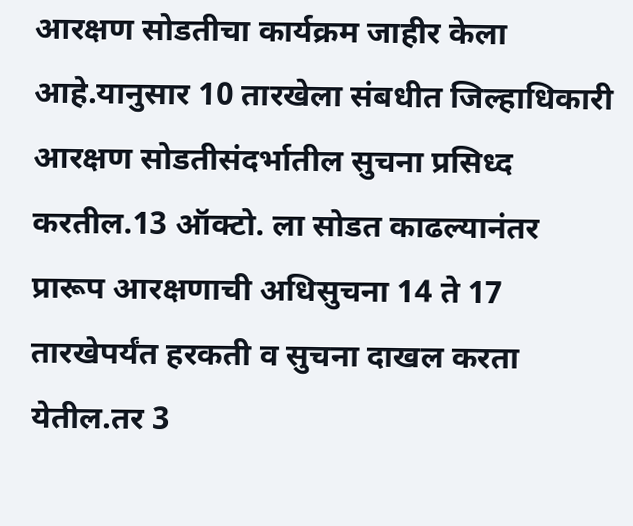आरक्षण सोडतीचा कार्यक्रम जाहीर केला आहे.यानुसार 10 तारखेला संबधीत जिल्हाधिकारी आरक्षण सोडतीसंदर्भातील सुचना प्रसिध्द करतील.13 ऑक्टो. ला सोडत काढल्यानंतर प्रारूप आरक्षणाची अधिसुचना 14 ते 17 तारखेपर्यंत हरकती व सुचना दाखल करता येतील.तर 3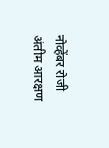नोव्हेंबर रोजी अंतीम आरक्षण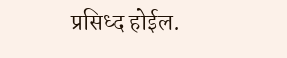प्रसिध्द होईल.